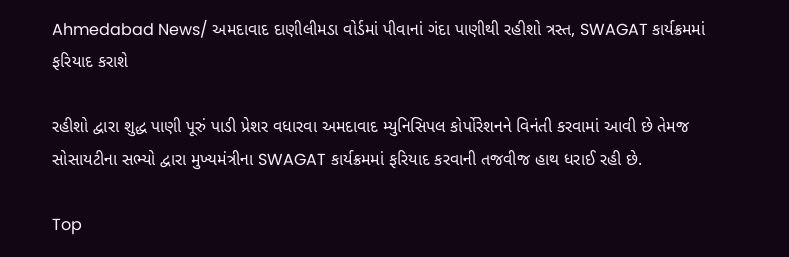Ahmedabad News/ અમદાવાદ દાણીલીમડા વોર્ડમાં પીવાનાં ગંદા પાણીથી રહીશો ત્રસ્ત, SWAGAT કાર્યક્રમમાં ફરિયાદ કરાશે

રહીશો દ્વારા શુદ્ધ પાણી પૂરું પાડી પ્રેશર વધારવા અમદાવાદ મ્યુનિસિપલ કોર્પોરેશનને વિનંતી કરવામાં આવી છે તેમજ સોસાયટીના સભ્યો દ્વારા મુખ્યમંત્રીના SWAGAT કાર્યક્રમમાં ફરિયાદ કરવાની તજવીજ હાથ ધરાઈ રહી છે.

Top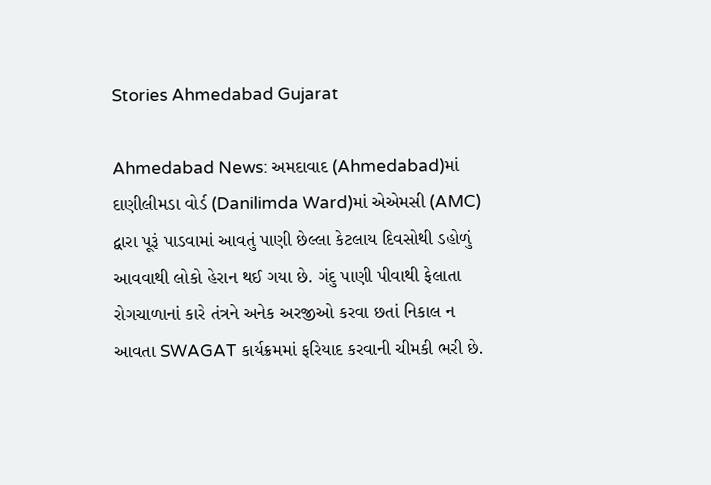Stories Ahmedabad Gujarat

Ahmedabad News: અમદાવાદ (Ahmedabad)માં દાણીલીમડા વોર્ડ (Danilimda Ward)માં એએમસી (AMC) દ્વારા પૂરૂં પાડવામાં આવતું પાણી છેલ્લા કેટલાય દિવસોથી ડહોળું આવવાથી લોકો હેરાન થઈ ગયા છે. ગંદુ પાણી પીવાથી ફેલાતા રોગચાળાનાં કારે તંત્રને અનેક અરજીઓ કરવા છતાં નિકાલ ન આવતા SWAGAT કાર્યક્રમમાં ફરિયાદ કરવાની ચીમકી ભરી છે.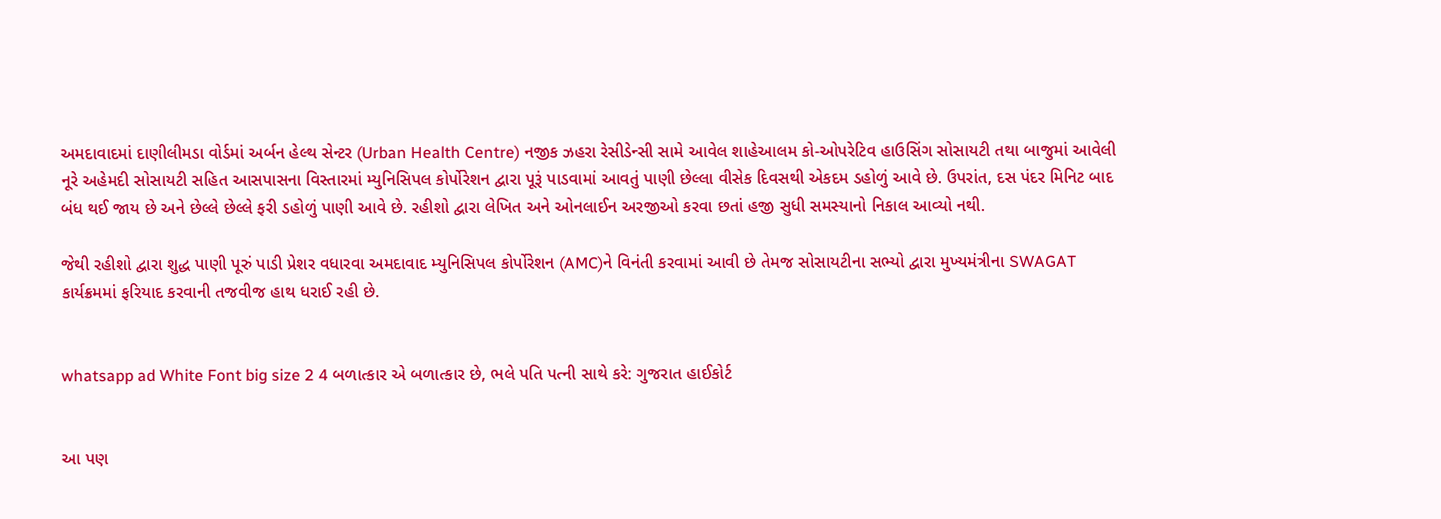અમદાવાદમાં દાણીલીમડા વોર્ડમાં અર્બન હેલ્થ સેન્ટર (Urban Health Centre) નજીક ઝહરા રેસીડેન્સી સામે આવેલ શાહેઆલમ કો-ઓપરેટિવ હાઉસિંગ સોસાયટી તથા બાજુમાં આવેલી નૂરે અહેમદી સોસાયટી સહિત આસપાસના વિસ્તારમાં મ્યુનિસિપલ કોર્પોરેશન દ્વારા પૂરૂં પાડવામાં આવતું પાણી છેલ્લા વીસેક દિવસથી એકદમ ડહોળું આવે છે. ઉપરાંત, દસ પંદર મિનિટ બાદ બંધ થઈ જાય છે અને છેલ્લે છેલ્લે ફરી ડહોળું પાણી આવે છે. રહીશો દ્વારા લેખિત અને ઓનલાઈન અરજીઓ કરવા છતાં હજી સુધી સમસ્યાનો નિકાલ આવ્યો નથી.

જેથી રહીશો દ્વારા શુદ્ધ પાણી પૂરું પાડી પ્રેશર વધારવા અમદાવાદ મ્યુનિસિપલ કોર્પોરેશન (AMC)ને વિનંતી કરવામાં આવી છે તેમજ સોસાયટીના સભ્યો દ્વારા મુખ્યમંત્રીના SWAGAT કાર્યક્રમમાં ફરિયાદ કરવાની તજવીજ હાથ ધરાઈ રહી છે.


whatsapp ad White Font big size 2 4 બળાત્કાર એ બળાત્કાર છે, ભલે પતિ પત્ની સાથે કરે: ગુજરાત હાઈકોર્ટ


આ પણ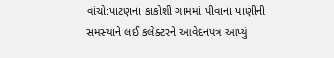વાંચો:પાટણના કાકોશી ગામમાં પીવાના પાણીની સમસ્યાને લઈ કલેક્ટરને આવેદનપત્ર આપ્યું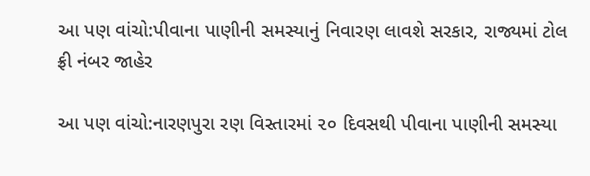આ પણ વાંચો:પીવાના પાણીની સમસ્યાનું નિવારણ લાવશે સરકાર, રાજ્યમાં ટોલ ફ્રી નંબર જાહેર

આ પણ વાંચો:નારણપુરા રણ વિસ્તારમાં ૨૦ દિવસથી પીવાના પાણીની સમસ્યા